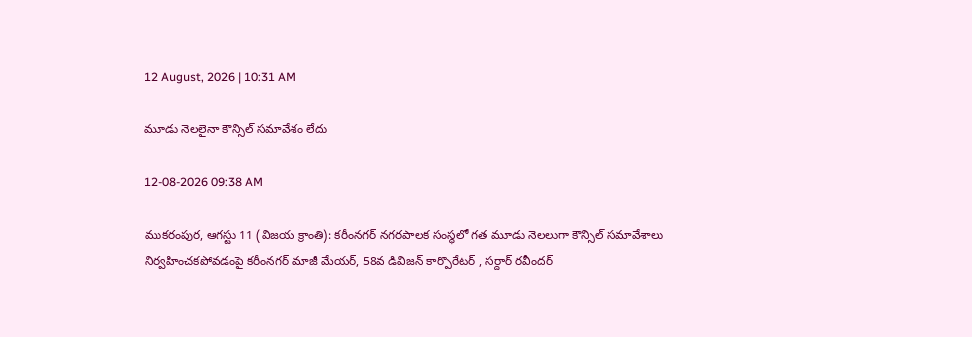12 August, 2026 | 10:31 AM

మూడు నెలలైనా కౌన్సిల్ సమావేశం లేదు

12-08-2026 09:38 AM

ముకరంపుర, ఆగస్టు 11 (విజయ క్రాంతి): కరీంనగర్ నగరపాలక సంస్థలో గత మూడు నెలలుగా కౌన్సిల్ సమావేశాలు నిర్వహించకపోవడంపై కరీంనగర్ మాజీ మేయర్, 58వ డివిజన్ కార్పొరేటర్ , సర్దార్ రవీందర్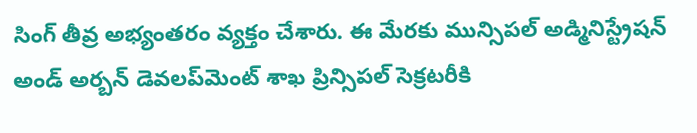సింగ్ తీవ్ర అభ్యంతరం వ్యక్తం చేశారు. ఈ మేరకు మున్సిపల్ అడ్మినిస్ట్రేషన్ అండ్ అర్బన్ డెవలప్‌మెంట్ శాఖ ప్రిన్సిపల్ సెక్రటరీకి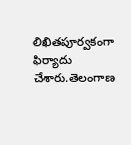లిఖితపూర్వకంగా ఫిర్యాదు చేశారు.తెలంగాణ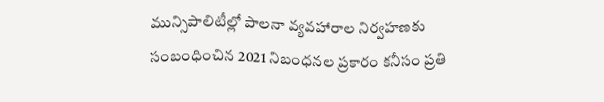మున్సిపాలిటీల్లో పాలనా వ్యవహారాల నిర్వహణకు సంబంధించిన 2021 నిబంధనల ప్రకారం కనీసం ప్రతి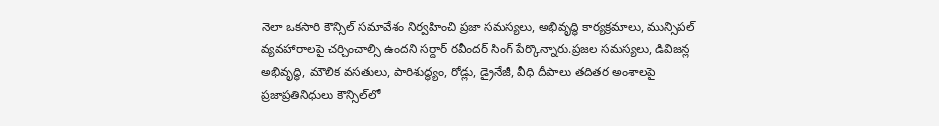నెలా ఒకసారి కౌన్సిల్ సమావేశం నిర్వహించి ప్రజా సమస్యలు, అభివృద్ధి కార్యక్రమాలు, మున్సిపల్ వ్యవహారాలపై చర్చించాల్సి ఉందని సర్దార్ రవీందర్ సింగ్ పేర్కొన్నారు.ప్రజల సమస్యలు, డివిజన్ల అభివృద్ధి, మౌలిక వసతులు, పారిశుద్ధ్యం, రోడ్లు, డ్రైనేజీ, వీధి దీపాలు తదితర అంశాలపై ప్రజాప్రతినిధులు కౌన్సిల్‌లో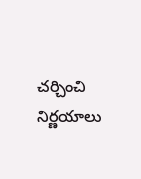చర్చించి నిర్ణయాలు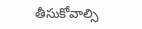తీసుకోవాల్సి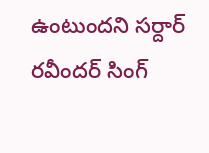ఉంటుందని సర్దార్ రవీందర్ సింగ్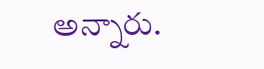అన్నారు.